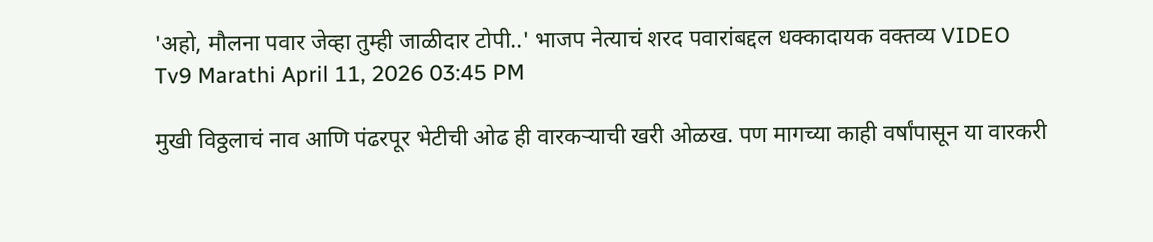'अहो, मौलना पवार जेव्हा तुम्ही जाळीदार टोपी..' भाजप नेत्याचं शरद पवारांबद्दल धक्कादायक वक्तव्य VIDEO
Tv9 Marathi April 11, 2026 03:45 PM

मुखी विठ्ठलाचं नाव आणि पंढरपूर भेटीची ओढ ही वारकऱ्याची खरी ओळख. पण मागच्या काही वर्षांपासून या वारकरी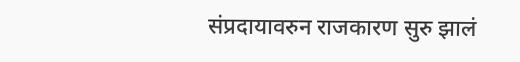संप्रदायावरुन राजकारण सुरु झालं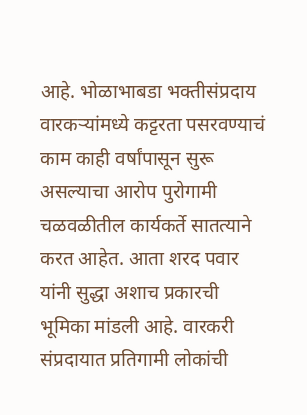आहे. भोळाभाबडा भक्तीसंप्रदाय वारकऱ्यांमध्ये कट्टरता पसरवण्याचं काम काही वर्षांपासून सुरू असल्याचा आरोप पुरोगामी चळवळीतील कार्यकर्ते सातत्याने करत आहेत. आता शरद पवार यांनी सुद्धा अशाच प्रकारची भूमिका मांडली आहे. वारकरी संप्रदायात प्रतिगामी लोकांची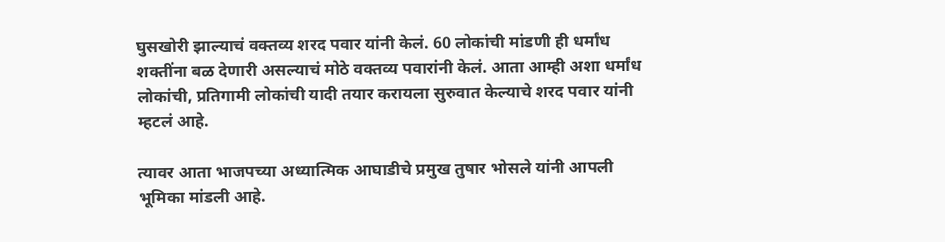घुसखोरी झाल्याचं वक्तव्य शरद पवार यांनी केलं. 60 लोकांची मांडणी ही धर्मांध शक्तींना बळ देणारी असल्याचं मोठे वक्तव्य पवारांनी केलं. आता आम्ही अशा धर्मांध लोकांची, प्रतिगामी लोकांची यादी तयार करायला सुरुवात केल्याचे शरद पवार यांनी म्हटलं आहे.

त्यावर आता भाजपच्या अध्यात्मिक आघाडीचे प्रमुख तुषार भोसले यांनी आपली भूमिका मांडली आहे.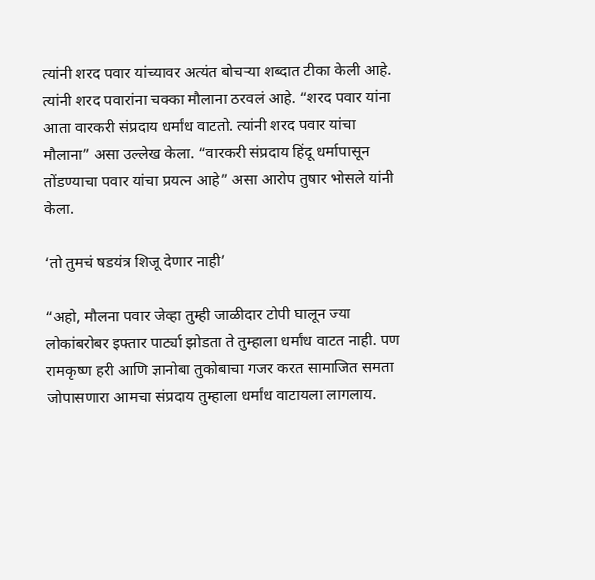त्यांनी शरद पवार यांच्यावर अत्यंत बोचऱ्या शब्दात टीका केली आहे. त्यांनी शरद पवारांना चक्का मौलाना ठरवलं आहे. “शरद पवार यांना आता वारकरी संप्रदाय धर्मांध वाटतो. त्यांनी शरद पवार यांचा मौलाना” असा उल्लेख केला. “वारकरी संप्रदाय हिंदू धर्मापासून तोंडण्याचा पवार यांचा प्रयत्न आहे” असा आरोप तुषार भोसले यांनी केला.

‘तो तुमचं षडयंत्र शिजू देणार नाही’

“अहो, मौलना पवार जेव्हा तुम्ही जाळीदार टोपी घालून ज्या लोकांबरोबर इफ्तार पार्ट्या झोडता ते तुम्हाला धर्मांध वाटत नाही. पण रामकृष्ण हरी आणि ज्ञानोबा तुकोबाचा गजर करत सामाजित समता जोपासणारा आमचा संप्रदाय तुम्हाला धर्मांध वाटायला लागलाय.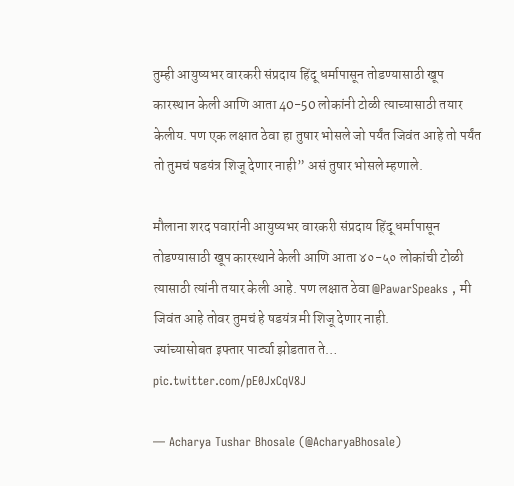तुम्ही आयुष्यभर वारकरी संप्रदाय हिंदू धर्मापासून तोडण्यासाठी खूप कारस्थान केली आणि आता 40-50 लोकांनी टोळी त्याच्यासाठी तयार केलीय. पण एक लक्षात ठेवा हा तुषार भोसले जो पर्यंत जिवंत आहे तो पर्यंत तो तुमचं षडयंत्र शिजू देणार नाही” असं तुषार भोसले म्हणाले.

मौलाना शरद पवारांनी आयुष्यभर वारकरी संप्रदाय हिंदू धर्मापासून तोडण्यासाठी खूप कारस्थाने केली आणि आता ४०-५० लोकांची टोळी त्यासाठी त्यांनी तयार केली आहे. पण लक्षात ठेवा @PawarSpeaks , मी जिवंत आहे तोवर तुमचं हे षडयंत्र मी शिजू देणार नाही.
ज्यांच्यासोबत इफ्तार पार्ट्या झोडतात ते… pic.twitter.com/pE0JxCqV8J

— Acharya Tushar Bhosale (@AcharyaBhosale)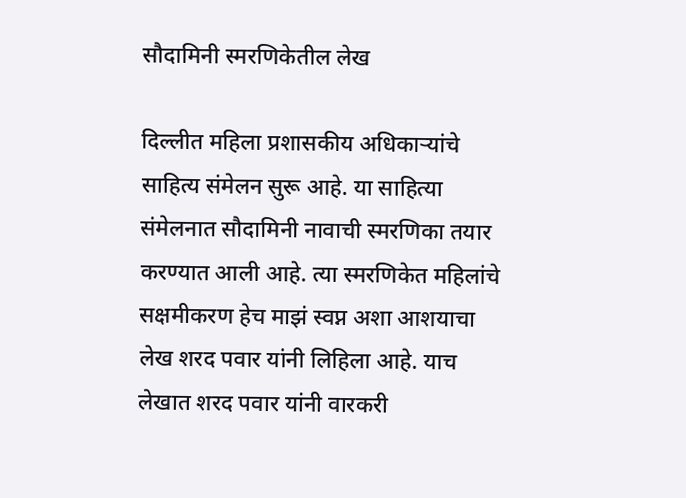सौदामिनी स्मरणिकेतील लेख

दिल्लीत महिला प्रशासकीय अधिकाऱ्यांचे साहित्य संमेलन सुरू आहे. या साहित्या संमेलनात सौदामिनी नावाची स्मरणिका तयार करण्यात आली आहे. त्या स्मरणिकेत महिलांचे सक्षमीकरण हेच माझं स्वप्न अशा आशयाचा लेख शरद पवार यांनी लिहिला आहे. याच लेखात शरद पवार यांनी वारकरी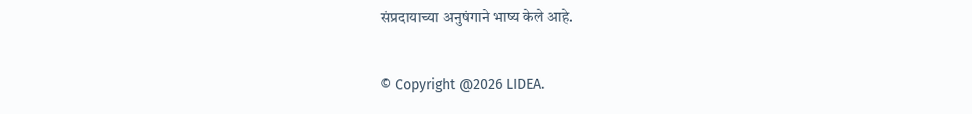संप्रदायाच्या अनुषंगाने भाष्य केले आहे.

© Copyright @2026 LIDEA.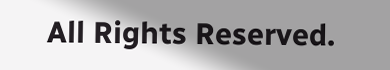All Rights Reserved.